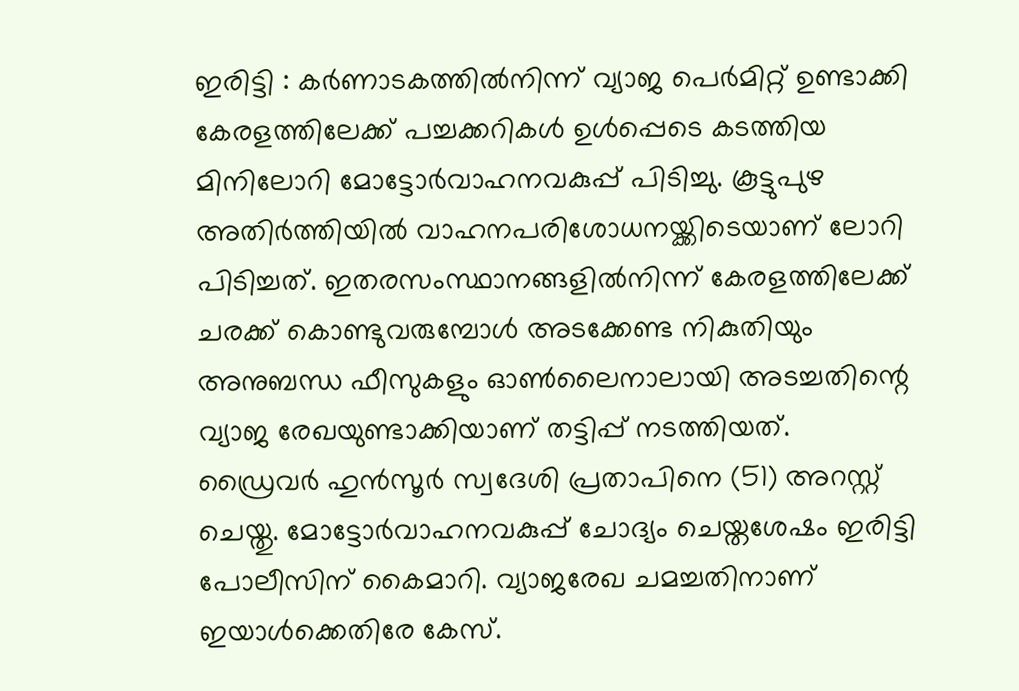ഇരിട്ടി : കർണാടകത്തിൽനിന്ന് വ്യാജ പെർമിറ്റ് ഉണ്ടാക്കി കേരളത്തിലേക്ക് പച്ചക്കറികൾ ഉൾപ്പെടെ കടത്തിയ മിനിലോറി മോട്ടോർവാഹനവകുപ്പ് പിടിച്ചു. കൂട്ടുപുഴ അതിർത്തിയിൽ വാഹനപരിശോധനയ്ക്കിടെയാണ് ലോറി പിടിച്ചത്. ഇതരസംസ്ഥാനങ്ങളിൽനിന്ന് കേരളത്തിലേക്ക് ചരക്ക് കൊണ്ടുവരുമ്പോൾ അടക്കേണ്ട നികുതിയും അനുബന്ധ ഫീസുകളും ഓൺലൈനാലായി അടച്ചതിന്റെ വ്യാജ രേഖയുണ്ടാക്കിയാണ് തട്ടിപ്പ് നടത്തിയത്.
ഡ്രൈവർ ഹുൻസൂർ സ്വദേശി പ്രതാപിനെ (51) അറസ്റ്റ് ചെയ്തു. മോട്ടോർവാഹനവകുപ്പ് ചോദ്യം ചെയ്തശേഷം ഇരിട്ടി പോലീസിന് കൈമാറി. വ്യാജരേഖ ചമച്ചതിനാണ് ഇയാൾക്കെതിരേ കേസ്.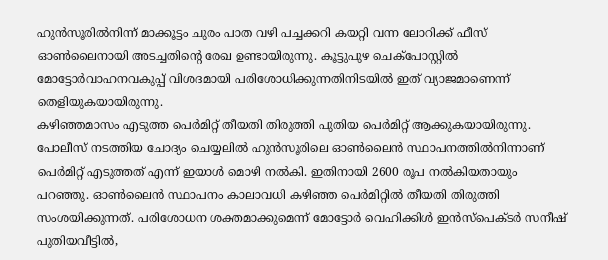ഹുൻസൂരിൽനിന്ന് മാക്കൂട്ടം ചുരം പാത വഴി പച്ചക്കറി കയറ്റി വന്ന ലോറിക്ക് ഫീസ് ഓൺലൈനായി അടച്ചതിന്റെ രേഖ ഉണ്ടായിരുന്നു. കൂട്ടുപുഴ ചെക്പോസ്റ്റിൽ മോട്ടോർവാഹനവകുപ്പ് വിശദമായി പരിശോധിക്കുന്നതിനിടയിൽ ഇത് വ്യാജമാണെന്ന് തെളിയുകയായിരുന്നു.
കഴിഞ്ഞമാസം എടുത്ത പെർമിറ്റ് തീയതി തിരുത്തി പുതിയ പെർമിറ്റ് ആക്കുകയായിരുന്നു. പോലീസ് നടത്തിയ ചോദ്യം ചെയ്യലിൽ ഹുൻസൂരിലെ ഓൺലൈൻ സ്ഥാപനത്തിൽനിന്നാണ് പെർമിറ്റ് എടുത്തത് എന്ന് ഇയാൾ മൊഴി നൽകി. ഇതിനായി 2600 രൂപ നൽകിയതായും പറഞ്ഞു. ഓൺലൈൻ സ്ഥാപനം കാലാവധി കഴിഞ്ഞ പെർമിറ്റിൽ തീയതി തിരുത്തി സംശയിക്കുന്നത്. പരിശോധന ശക്തമാക്കുമെന്ന് മോട്ടോർ വെഹിക്കിൾ ഇൻസ്പെക്ടർ സനീഷ് പുതിയവീട്ടിൽ,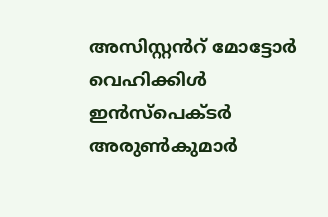അസിസ്റ്റൻറ് മോട്ടോർ വെഹിക്കിൾ ഇൻസ്പെക്ടർ അരുൺകുമാർ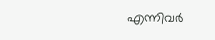എന്നിവർ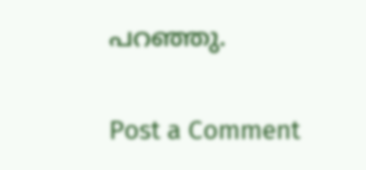പറഞ്ഞു.

Post a Comment